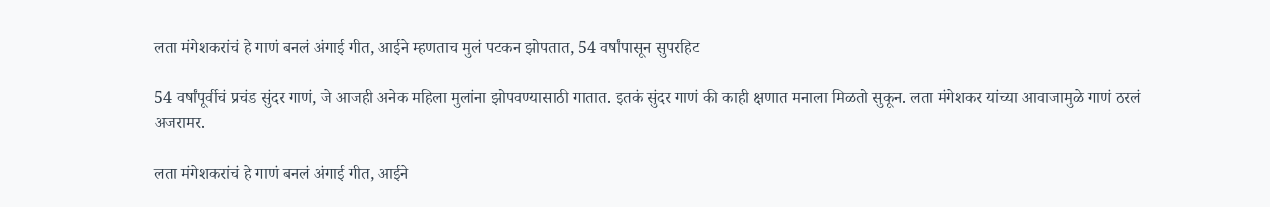लता मंगेशकरांचं हे गाणं बनलं अंगाई गीत, आईने म्हणताच मुलं पटकन झोपतात, 54 वर्षांपासून सुपरहिट

54 वर्षांपूर्वीचं प्रचंड सुंदर गाणं, जे आजही अनेक महिला मुलांना झोपवण्यासाठी गातात. इतकं सुंदर गाणं की काही क्षणात मनाला मिळतो सुकून. लता मंगेशकर यांच्या आवाजामुळे गाणं ठरलं अजरामर.

लता मंगेशकरांचं हे गाणं बनलं अंगाई गीत, आईने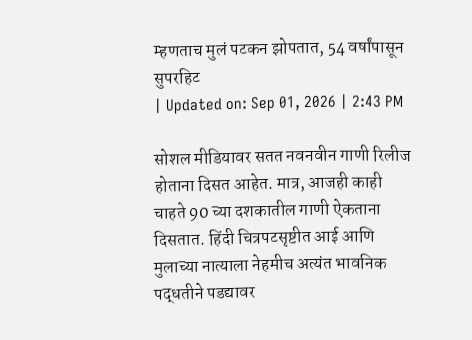म्हणताच मुलं पटकन झोपतात, 54 वर्षांपासून सुपरहिट
| Updated on: Sep 01, 2026 | 2:43 PM

सोशल मीडियावर सतत नवनवीन गाणी रिलीज होताना दिसत आहेत. मात्र, आजही काही चाहते 90 च्या दशकातील गाणी ऐकताना दिसतात. हिंदी चित्रपटसृष्टीत आई आणि मुलाच्या नात्याला नेहमीच अत्यंत भावनिक पद्धतीने पडद्यावर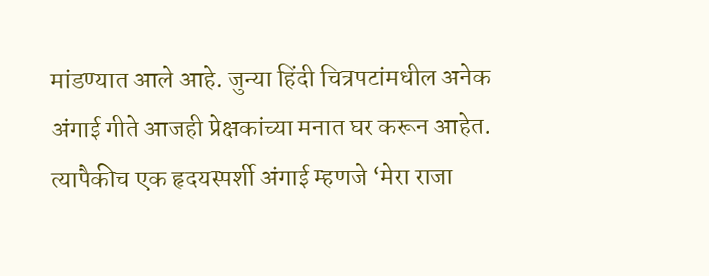मांडण्यात आले आहे. जुन्या हिंदी चित्रपटांमधील अनेक अंगाई गीते आजही प्रेक्षकांच्या मनात घर करून आहेत. त्यापैकीच एक हृदयस्पर्शी अंगाई म्हणजे ‘मेरा राजा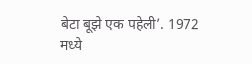बेटा बूझे एक पहेली’. 1972 मध्ये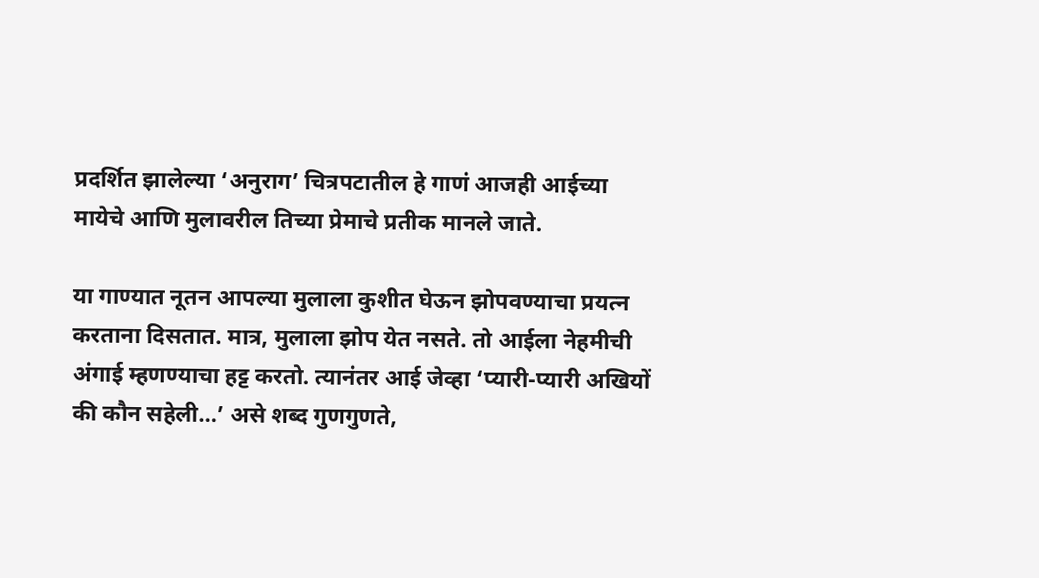प्रदर्शित झालेल्या ‘अनुराग’ चित्रपटातील हे गाणं आजही आईच्या मायेचे आणि मुलावरील तिच्या प्रेमाचे प्रतीक मानले जाते.

या गाण्यात नूतन आपल्या मुलाला कुशीत घेऊन झोपवण्याचा प्रयत्न करताना दिसतात. मात्र, मुलाला झोप येत नसते. तो आईला नेहमीची अंगाई म्हणण्याचा हट्ट करतो. त्यानंतर आई जेव्हा ‘प्यारी-प्यारी अखियों की कौन सहेली…’ असे शब्द गुणगुणते,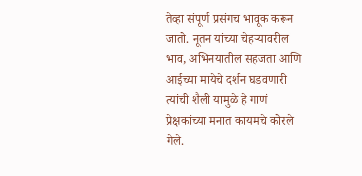तेव्हा संपूर्ण प्रसंगच भावूक करून जातो. नूतन यांच्या चेहऱ्यावरील भाव, अभिनयातील सहजता आणि आईच्या मायेचे दर्शन घडवणारी त्यांची शैली यामुळे हे गाणं प्रेक्षकांच्या मनात कायमचे कोरले गेले.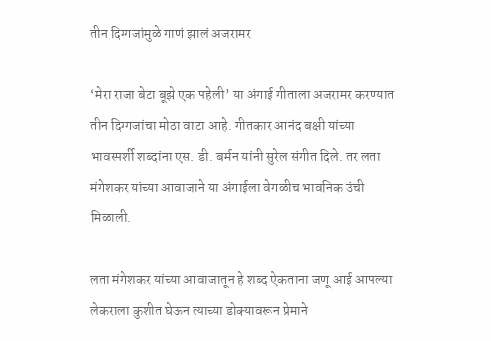तीन दिग्गजांमुळे गाणं झालं अजरामर

‘मेरा राजा बेटा बूझे एक पहेली’ या अंगाई गीताला अजरामर करण्यात तीन दिग्गजांचा मोठा वाटा आहे. गीतकार आनंद बक्षी यांच्या भावस्पर्शी शब्दांना एस. डी. बर्मन यांनी सुरेल संगीत दिले. तर लता मंगेशकर यांच्या आवाजाने या अंगाईला वेगळीच भावनिक उंची मिळाली.

लता मंगेशकर यांच्या आवाजातून हे शब्द ऐकताना जणू आई आपल्या लेकराला कुशीत घेऊन त्याच्या डोक्यावरून प्रेमाने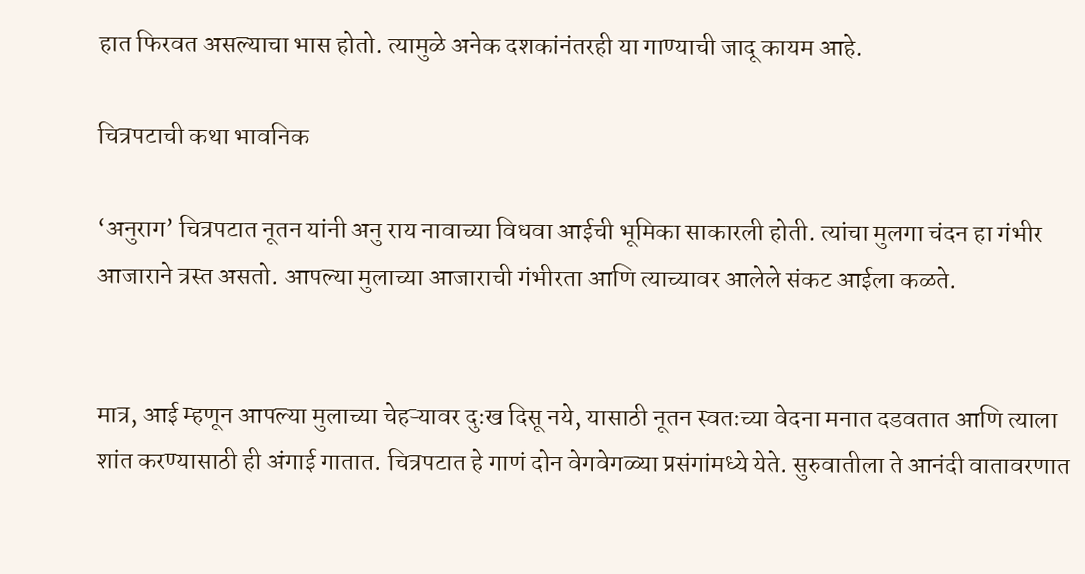हात फिरवत असल्याचा भास होतो. त्यामुळे अनेक दशकांनंतरही या गाण्याची जादू कायम आहे.

चित्रपटाची कथा भावनिक

‘अनुराग’ चित्रपटात नूतन यांनी अनु राय नावाच्या विधवा आईची भूमिका साकारली होती. त्यांचा मुलगा चंदन हा गंभीर आजाराने त्रस्त असतो. आपल्या मुलाच्या आजाराची गंभीरता आणि त्याच्यावर आलेले संकट आईला कळते.


मात्र, आई म्हणून आपल्या मुलाच्या चेहऱ्यावर दुःख दिसू नये, यासाठी नूतन स्वतःच्या वेदना मनात दडवतात आणि त्याला शांत करण्यासाठी ही अंगाई गातात. चित्रपटात हे गाणं दोन वेगवेगळ्या प्रसंगांमध्ये येते. सुरुवातीला ते आनंदी वातावरणात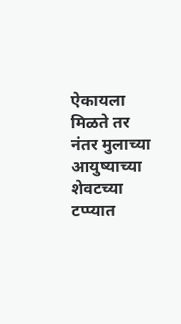ऐकायला मिळते तर नंतर मुलाच्या आयुष्याच्या शेवटच्या टप्प्यात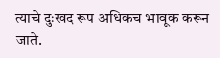त्याचे दुःखद रूप अधिकच भावूक करून जाते.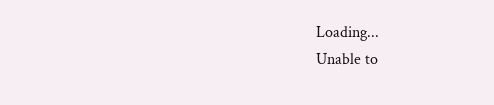Loading...
Unable to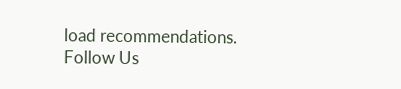load recommendations.
Follow Us